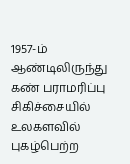1957-ம் ஆண்டிலிருந்து கண் பராமரிப்பு சிகிச்சையில் உலகளவில் புகழ்பெற்ற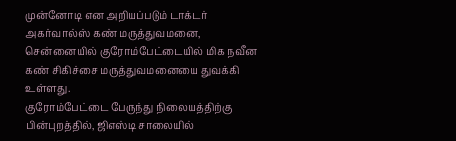முன்னோடி என அறியப்படும் டாக்டர் அகர்வால்ஸ் கண் மருத்துவமனை, சென்னையில் குரோம்பேட்டையில் மிக நவீன கண் சிகிச்சை மருத்துவமனையை துவக்கி உள்ளது.
குரோம்பேட்டை பேருந்து நிலையத்திற்கு பின்புறத்தில், ஜிஎஸ்டி சாலையில்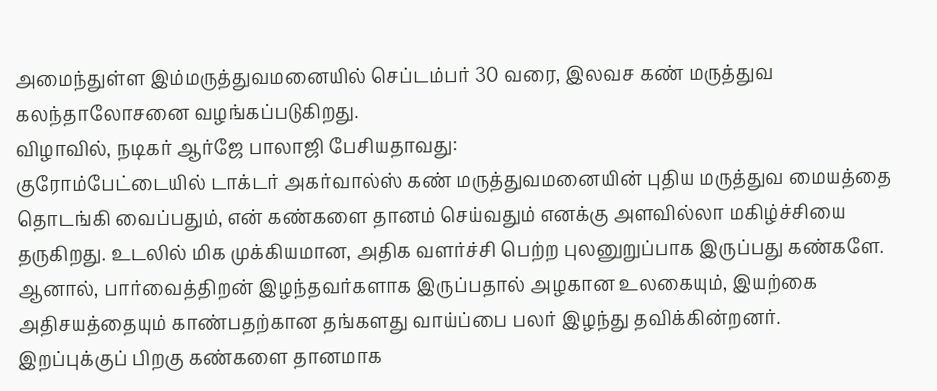அமைந்துள்ள இம்மருத்துவமனையில் செப்டம்பர் 30 வரை, இலவச கண் மருத்துவ கலந்தாலோசனை வழங்கப்படுகிறது.
விழாவில், நடிகர் ஆர்ஜே பாலாஜி பேசியதாவது:
குரோம்பேட்டையில் டாக்டர் அகர்வால்ஸ் கண் மருத்துவமனையின் புதிய மருத்துவ மையத்தை தொடங்கி வைப்பதும், என் கண்களை தானம் செய்வதும் எனக்கு அளவில்லா மகிழ்ச்சியை தருகிறது. உடலில் மிக முக்கியமான, அதிக வளர்ச்சி பெற்ற புலனுறுப்பாக இருப்பது கண்களே.
ஆனால், பார்வைத்திறன் இழந்தவர்களாக இருப்பதால் அழகான உலகையும், இயற்கை அதிசயத்தையும் காண்பதற்கான தங்களது வாய்ப்பை பலர் இழந்து தவிக்கின்றனர்.
இறப்புக்குப் பிறகு கண்களை தானமாக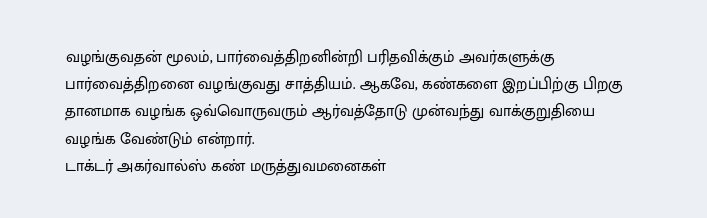வழங்குவதன் மூலம், பார்வைத்திறனின்றி பரிதவிக்கும் அவர்களுக்கு பார்வைத்திறனை வழங்குவது சாத்தியம். ஆகவே, கண்களை இறப்பிற்கு பிறகு தானமாக வழங்க ஒவ்வொருவரும் ஆர்வத்தோடு முன்வந்து வாக்குறுதியை வழங்க வேண்டும் என்றார்.
டாக்டர் அகர்வால்ஸ் கண் மருத்துவமனைகள்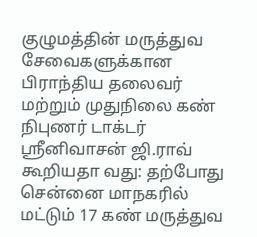குழுமத்தின் மருத்துவ சேவைகளுக்கான பிராந்திய தலைவர் மற்றும் முதுநிலை கண் நிபுணர் டாக்டர் ஸ்ரீனிவாசன் ஜி.ராவ் கூறியதா வது: தற்போது சென்னை மாநகரில் மட்டும் 17 கண் மருத்துவ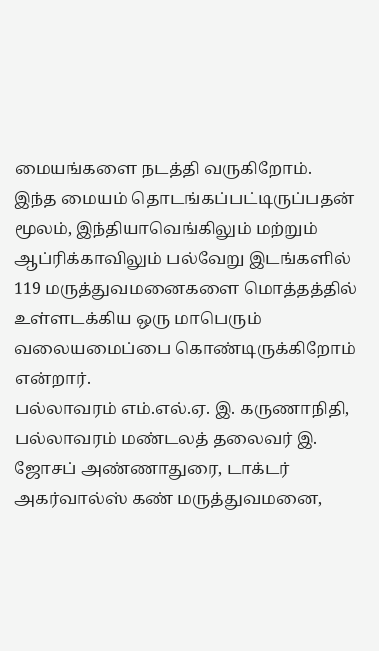மையங்களை நடத்தி வருகிறோம்.
இந்த மையம் தொடங்கப்பட்டிருப்பதன் மூலம், இந்தியாவெங்கிலும் மற்றும் ஆப்ரிக்காவிலும் பல்வேறு இடங்களில் 119 மருத்துவமனைகளை மொத்தத்தில் உள்ளடக்கிய ஒரு மாபெரும் வலையமைப்பை கொண்டிருக்கிறோம் என்றார்.
பல்லாவரம் எம்.எல்.ஏ. இ. கருணாநிதி, பல்லாவரம் மண்டலத் தலைவர் இ. ஜோசப் அண்ணாதுரை, டாக்டர் அகர்வால்ஸ் கண் மருத்துவமனை,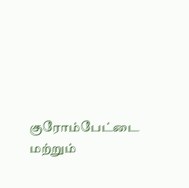குரோம்பேட்டை மற்றும்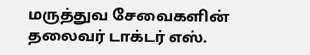மருத்துவ சேவைகளின் தலைவர் டாக்டர் எஸ்.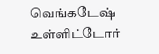வெங்கடேஷ் உள்ளிட்டோர்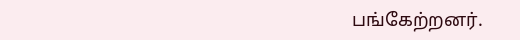பங்கேற்றனர்.